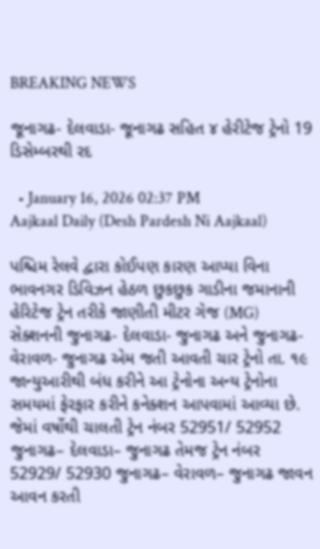BREAKING NEWS

જૂનાગઢ- દેલવાડા- જૂનાગઢ સહિત ૪ હેરીટેજ ટ્રેનો 19 ડિસેમ્બરથી રદ

  • January 16, 2026 02:37 PM
Aajkaal Daily (Desh Pardesh Ni Aajkaal)

પશ્ચિમ રેલવે દ્વારા કોઈપણ કારણ આપ્યા વિના ભાવનગર ડિવિઝન હેઠળ છુકછુક ગાડીના જમાનાની હેરિટેજ ટ્રેન તરીકે જાણીતી મીટર ગેજ (MG) સેક્શનની જુનાગઢ- દેલવાડા- જુનાગઢ અને જુનાગઢ- વેરાવળ- જુનાગઢ એમ જતી આવતી ચાર ટ્રેનો તા. ૧૯ જાન્યુઆરીથી બંધ કરીને આ ટ્રેનોના અન્ય ટ્રેનોના સમયમાં ફેરફાર કરીને કનેક્શન આપવામાં આવ્યા છે. જેમાં વર્ષોથી ચાલતી ટ્રેન નંબર 52951/ 52952 જુનાગઢ– દેલવાડા– જુનાગઢ તેમજ ટ્રેન નંબર 52929/ 52930 જુનાગઢ– વેરાવળ– જુનાગઢ જાવન આવન કરતી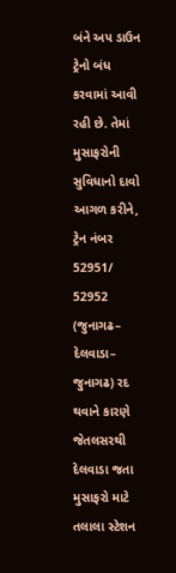બંને અપ ડાઉન ટ્રેનો બંધ કરવામાં આવી રહી છે. તેમાં મુસાફરોની સુવિધાનો દાવો આગળ કરીને, ટ્રેન નંબર 52951/ 52952 (જુનાગઢ– દેલવાડા– જુનાગઢ) રદ થવાને કારણે જેતલસરથી દેલવાડા જતા મુસાફરો માટે તલાલા સ્ટેશન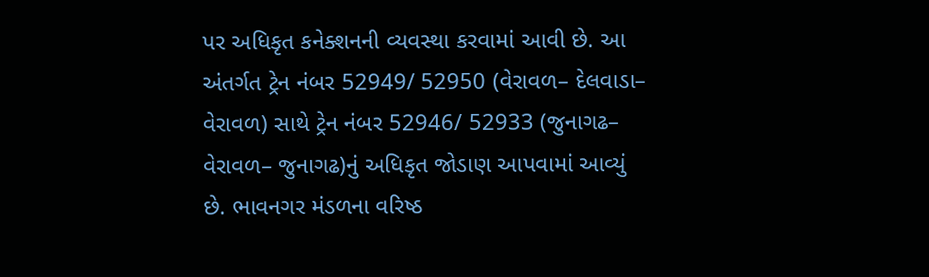પર અધિકૃત કનેક્શનની વ્યવસ્થા કરવામાં આવી છે. આ અંતર્ગત ટ્રેન નંબર 52949/ 52950 (વેરાવળ– દેલવાડા– વેરાવળ) સાથે ટ્રેન નંબર 52946/ 52933 (જુનાગઢ– વેરાવળ– જુનાગઢ)નું અધિકૃત જોડાણ આપવામાં આવ્યું છે. ભાવનગર મંડળના વરિષ્ઠ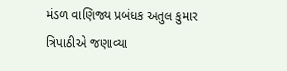મંડળ વાણિજ્ય પ્રબંધક અતુલ કુમાર ત્રિપાઠીએ જણાવ્યા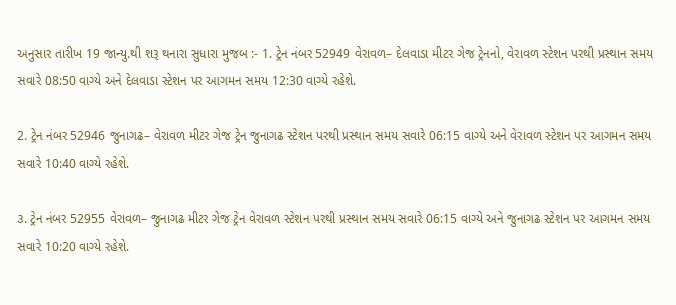અનુસાર તારીખ 19 જાન્યુ.થી શરૂ થનારા સુધારા મુજબ :- 1. ટ્રેન નંબર 52949 વેરાવળ– દેલવાડા મીટર ગેજ ટ્રેનનો, વેરાવળ સ્ટેશન પરથી પ્રસ્થાન સમય સવારે 08:50 વાગ્યે અને દેલવાડા સ્ટેશન પર આગમન સમય 12:30 વાગ્યે રહેશે.

2. ટ્રેન નંબર 52946 જુનાગઢ– વેરાવળ મીટર ગેજ ટ્રેન જુનાગઢ સ્ટેશન પરથી પ્રસ્થાન સમય સવારે 06:15 વાગ્યે અને વેરાવળ સ્ટેશન પર આગમન સમય સવારે 10:40 વાગ્યે રહેશે.

૩. ટ્રેન નંબર 52955 વેરાવળ– જુનાગઢ મીટર ગેજ ટ્રેન વેરાવળ સ્ટેશન પરથી પ્રસ્થાન સમય સવારે 06:15 વાગ્યે અને જુનાગઢ સ્ટેશન પર આગમન સમય સવારે 10:20 વાગ્યે રહેશે.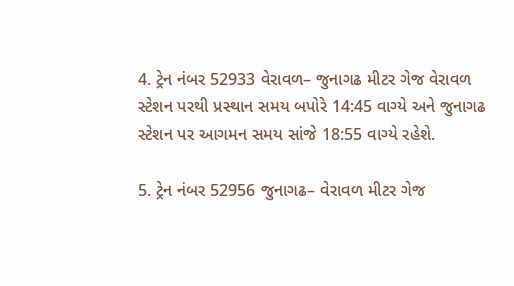4. ટ્રેન નંબર 52933 વેરાવળ– જુનાગઢ મીટર ગેજ વેરાવળ સ્ટેશન પરથી પ્રસ્થાન સમય બપોરે 14:45 વાગ્યે અને જુનાગઢ સ્ટેશન પર આગમન સમય સાંજે 18:55 વાગ્યે રહેશે.

5. ટ્રેન નંબર 52956 જુનાગઢ– વેરાવળ મીટર ગેજ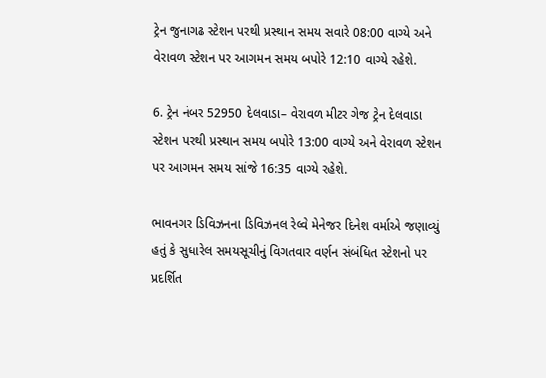ટ્રેન જુનાગઢ સ્ટેશન પરથી પ્રસ્થાન સમય સવારે 08:00 વાગ્યે અને વેરાવળ સ્ટેશન પર આગમન સમય બપોરે 12:10 વાગ્યે રહેશે.

6. ટ્રેન નંબર 52950 દેલવાડા– વેરાવળ મીટર ગેજ ટ્રેન દેલવાડા સ્ટેશન પરથી પ્રસ્થાન સમય બપોરે 13:00 વાગ્યે અને વેરાવળ સ્ટેશન પર આગમન સમય સાંજે 16:35 વાગ્યે રહેશે.

ભાવનગર ડિવિઝનના ડિવિઝનલ રેલ્વે મેનેજર દિનેશ વર્માએ જણાવ્યું હતું કે સુધારેલ સમયસૂચીનું વિગતવાર વર્ણન સંબંધિત સ્ટેશનો પર પ્રદર્શિત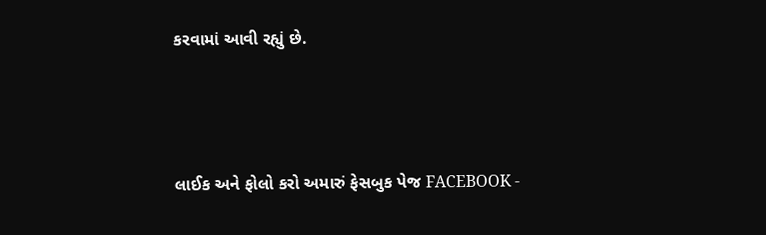કરવામાં આવી રહ્યું છે.



લાઈક અને ફોલો કરો અમારું ફેસબુક પેજ FACEBOOK -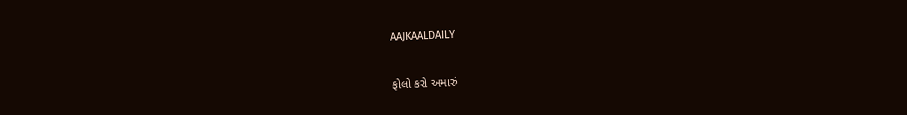AAJKAALDAILY


ફોલો કરો અમારું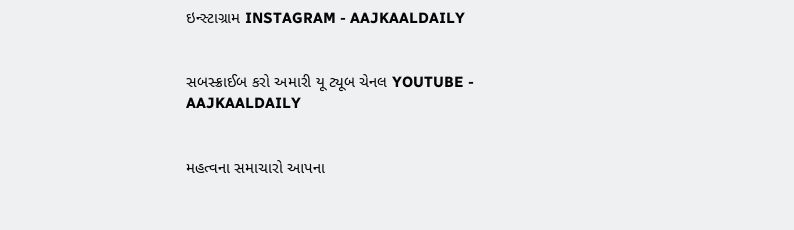ઇન્સ્ટાગ્રામ INSTAGRAM - AAJKAALDAILY


સબસ્ક્રાઈબ કરો અમારી યૂ ટ્યૂબ ચેનલ YOUTUBE - AAJKAALDAILY


મહત્વના સમાચારો આપના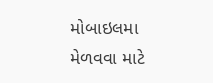મોબાઇલમા મેળવવા માટે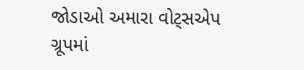જોડાઓ અમારા વોટ્સએપ ગ્રૂપમાં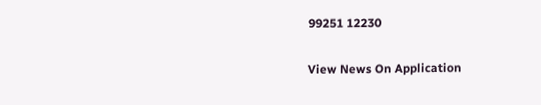99251 12230

View News On Application